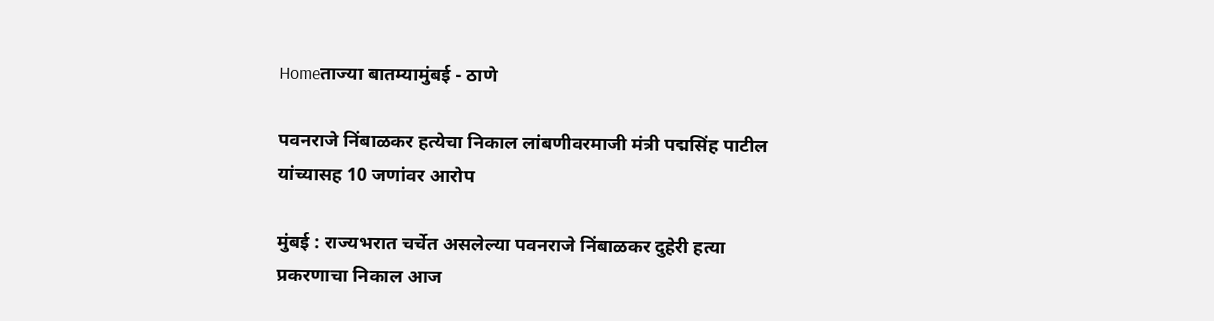Homeताज्या बातम्यामुंबई - ठाणे

पवनराजे निंबाळकर हत्येचा निकाल लांबणीवरमाजी मंत्री पद्मसिंह पाटील यांच्यासह 10 जणांवर आरोप

मुंबई : राज्यभरात चर्चेत असलेल्या पवनराजे निंबाळकर दुहेरी हत्या प्रकरणाचा निकाल आज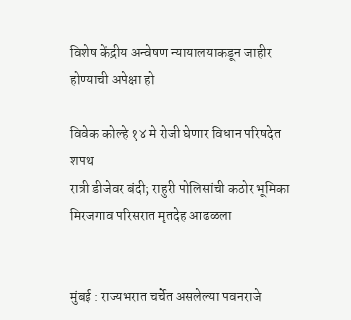विशेष केंद्रीय अन्वेषण न्यायालयाकडून जाहीर होण्याची अपेक्षा हो

विवेक कोल्हे १४ मे रोजी घेणार विधान परिषदेत शपथ
रात्री डीजेवर बंदी; राहुरी पोलिसांची कठोर भूमिका
मिरजगाव परिसरात मृतदेह आढळला


मुंबई : राज्यभरात चर्चेत असलेल्या पवनराजे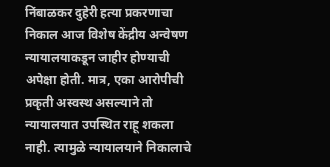निंबाळकर दुहेरी हत्या प्रकरणाचा निकाल आज विशेष केंद्रीय अन्वेषण न्यायालयाकडून जाहीर होण्याची अपेक्षा होती. मात्र, एका आरोपीची प्रकृती अस्वस्थ असल्याने तो न्यायालयात उपस्थित राहू शकला नाही. त्यामुळे न्यायालयाने निकालाचे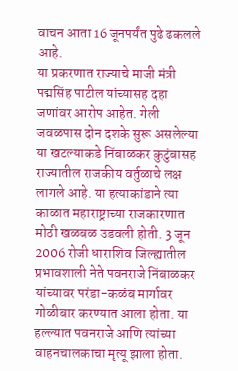वाचन आता 16 जूनपर्यंत पुढे ढकलले आहे.
या प्रकरणात राज्याचे माजी मंत्री पद्मसिंह पाटील यांच्यासह दहा जणांवर आरोप आहेत. गेली जवळपास दोन दशके सुरू असलेल्या या खटल्याकडे निंबाळकर कुटुंबासह राज्यातील राजकीय वर्तुळाचे लक्ष लागले आहे. या हत्याकांडाने त्या काळात महाराष्ट्राच्या राजकारणात मोठी खळबळ उडवली होती. 3 जून 2006 रोजी धाराशिव जिल्ह्यातील प्रभावशाली नेते पवनराजे निंबाळकर यांच्यावर परंडा-कळंब मार्गावर गोळीबार करण्यात आला होता. या हल्ल्यात पवनराजे आणि त्यांच्या वाहनचालकाचा मृत्यू झाला होता.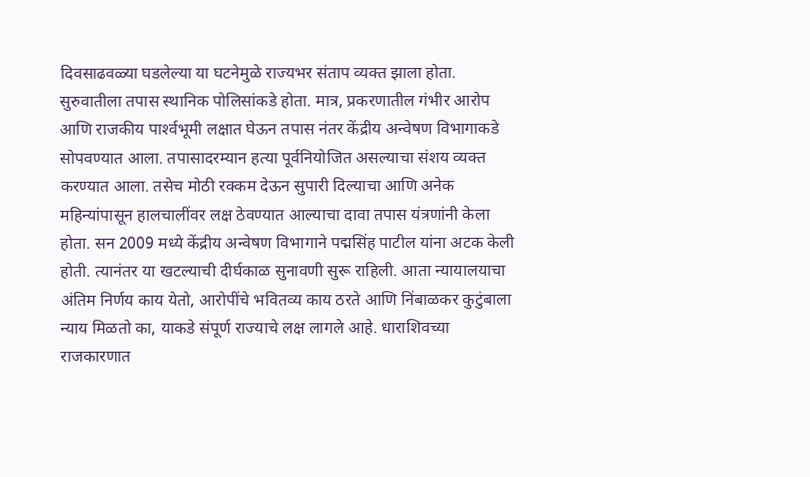दिवसाढवळ्या घडलेल्या या घटनेमुळे राज्यभर संताप व्यक्त झाला होता. सुरुवातीला तपास स्थानिक पोलिसांकडे होता. मात्र, प्रकरणातील गंभीर आरोप आणि राजकीय पार्श्‍वभूमी लक्षात घेऊन तपास नंतर केंद्रीय अन्वेषण विभागाकडे सोपवण्यात आला. तपासादरम्यान हत्या पूर्वनियोजित असल्याचा संशय व्यक्त करण्यात आला. तसेच मोठी रक्कम देऊन सुपारी दिल्याचा आणि अनेक महिन्यांपासून हालचालींवर लक्ष ठेवण्यात आल्याचा दावा तपास यंत्रणांनी केला होता. सन 2009 मध्ये केंद्रीय अन्वेषण विभागाने पद्मसिंह पाटील यांना अटक केली होती. त्यानंतर या खटल्याची दीर्घकाळ सुनावणी सुरू राहिली. आता न्यायालयाचा अंतिम निर्णय काय येतो, आरोपींचे भवितव्य काय ठरते आणि निंबाळकर कुटुंबाला न्याय मिळतो का, याकडे संपूर्ण राज्याचे लक्ष लागले आहे. धाराशिवच्या राजकारणात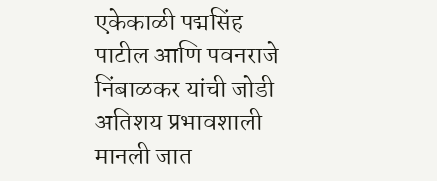एकेकाळी पद्मसिंह पाटील आणि पवनराजे निंबाळकर यांची जोडी अतिशय प्रभावशाली मानली जात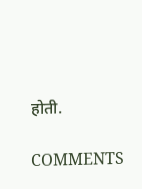होती.

COMMENTS